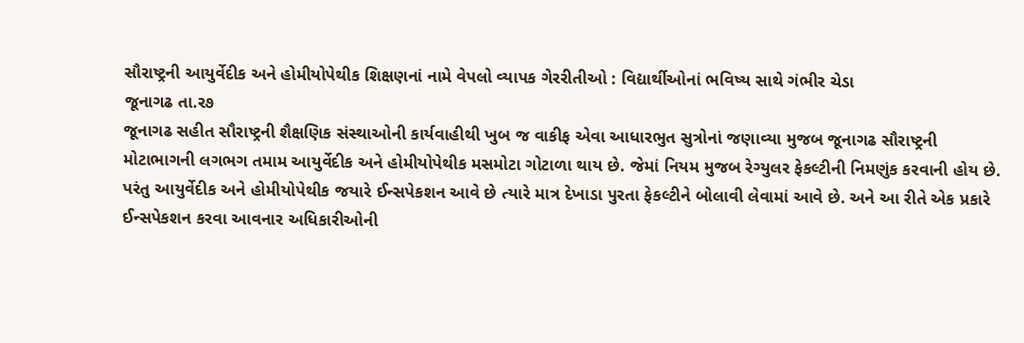સૌરાષ્ટ્રની આયુર્વેદીક અને હોમીયોપેથીક શિક્ષણનાં નામે વેપલો વ્યાપક ગેરરીતીઓ : વિદ્યાર્થીઓનાં ભવિષ્ય સાથે ગંભીર ચેડા
જૂનાગઢ તા.ર૭
જૂનાગઢ સહીત સૌરાષ્ટ્રની શૈક્ષણિક સંસ્થાઓની કાર્યવાહીથી ખુબ જ વાકીફ એવા આધારભુત સુત્રોનાં જણાવ્યા મુજબ જૂનાગઢ સૌરાષ્ટ્રની મોટાભાગની લગભગ તમામ આયુર્વેદીક અને હોમીયોપેથીક મસમોટા ગોટાળા થાય છે. જેમાં નિયમ મુજબ રેગ્યુલર ફેકલ્ટીની નિમણુંક કરવાની હોય છે. પરંતુ આયુર્વેદીક અને હોમીયોપેથીક જયારે ઈન્સપેકશન આવે છે ત્યારે માત્ર દેખાડા પુરતા ફેકલ્ટીને બોલાવી લેવામાં આવે છે. અને આ રીતે એક પ્રકારે ઈન્સપેકશન કરવા આવનાર અધિકારીઓની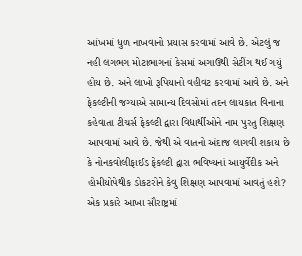આંખમાં ધુળ નાખવાનો પ્રયાસ કરવામાં આવે છે. એટલું જ નહી લગભગ મોટાભાગનાં કેસમાં અગાઉથી સેટીંગ થઈ ગયું હોય છે. અને લાખો રૂપિયાનો વહીવટ કરવામાં આવે છે. અને ફેકલ્ટીની જગ્યાએ સામાન્ય દિવસોમાં તદન લાયકાત વિનાના કહેવાતા ટીચર્સ ફેકલ્ટી દ્વારા વિદ્યાર્થીઓને નામ પુરતુ શિક્ષણ આપવામાં આવે છે. જેથી એ વાતનો અંદાજ લાગવી શકાય છે કે નોનકવોલીફાઈડ ફેકલ્ટી દ્વારા ભવિષ્યનાં આયુર્વેદીક અને હોમીયોપેથીક ડોકટરોને કેવુ શિક્ષણ આપવામાં આવતું હશે? એક પ્રકારે આખા સૌરાષ્ટ્રમાં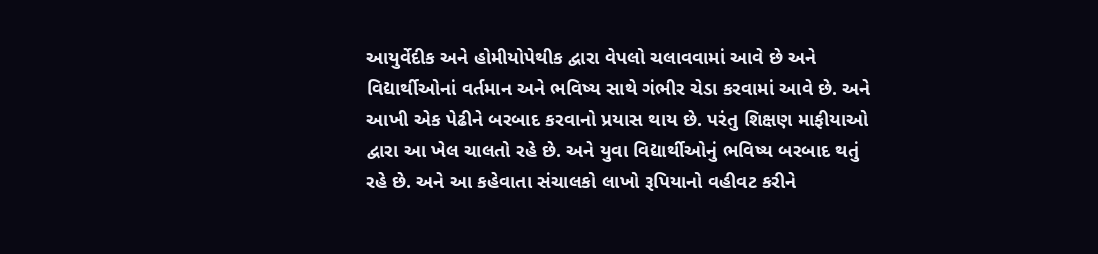આયુર્વેદીક અને હોમીયોપેથીક દ્વારા વેપલો ચલાવવામાં આવે છે અને વિદ્યાર્થીઓનાં વર્તમાન અને ભવિષ્ય સાથે ગંભીર ચેડા કરવામાં આવે છે. અને આખી એક પેઢીને બરબાદ કરવાનો પ્રયાસ થાય છે. પરંતુ શિક્ષણ માફીયાઓ દ્વારા આ ખેલ ચાલતો રહે છે. અને યુવા વિદ્યાર્થીઓનું ભવિષ્ય બરબાદ થતું રહે છે. અને આ કહેવાતા સંચાલકો લાખો રૂપિયાનો વહીવટ કરીને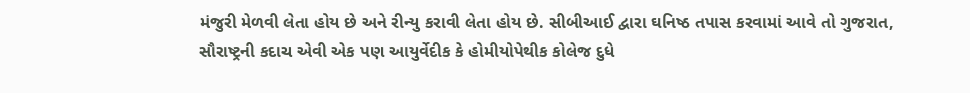મંજુરી મેળવી લેતા હોય છે અને રીન્યુ કરાવી લેતા હોય છે. સીબીઆઈ દ્વારા ઘનિષ્ઠ તપાસ કરવામાં આવે તો ગુજરાત, સૌરાષ્ટ્રની કદાચ એવી એક પણ આયુર્વેદીક કે હોમીયોપેથીક કોલેજ દુધે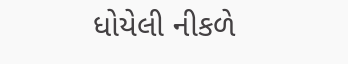ધોયેલી નીકળે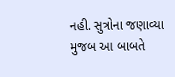નહી. સુત્રોના જણાવ્યા મુજબ આ બાબતે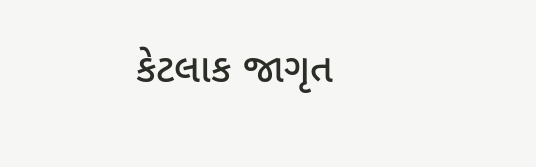કેટલાક જાગૃત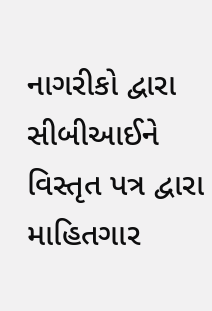નાગરીકો દ્વારા સીબીઆઈને વિસ્તૃત પત્ર દ્વારા માહિતગાર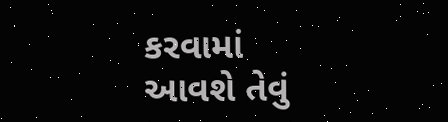કરવામાં આવશે તેવું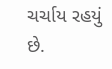ચર્ચાય રહયું છે.